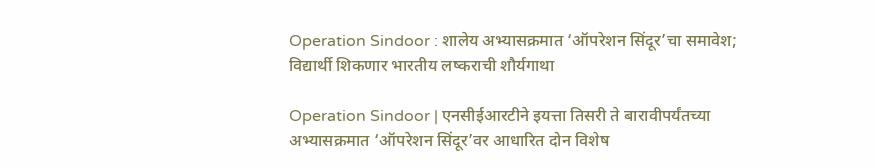Operation Sindoor : शालेय अभ्यासक्रमात ‘ऑपरेशन सिंदूर’चा समावेश; विद्यार्थी शिकणार भारतीय लष्कराची शौर्यगाथा

Operation Sindoor | एनसीईआरटीने इयत्ता तिसरी ते बारावीपर्यंतच्या अभ्यासक्रमात ‘ऑपरेशन सिंदूर’वर आधारित दोन विशेष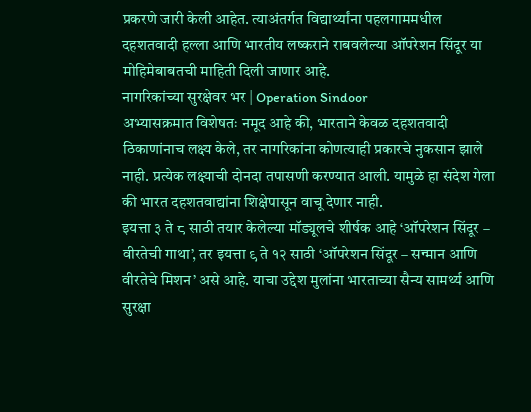प्रकरणे जारी केली आहेत. त्याअंतर्गत विद्यार्थ्यांना पहलगाममधील दहशतवादी हल्ला आणि भारतीय लष्कराने राबवलेल्या ऑपरेशन सिंदूर या मोहिमेबाबतची माहिती दिली जाणार आहे.
नागरिकांच्या सुरक्षेवर भर | Operation Sindoor
अभ्यासक्रमात विशेषतः नमूद आहे की, भारताने केवळ दहशतवादी ठिकाणांनाच लक्ष्य केले, तर नागरिकांना कोणत्याही प्रकारचे नुकसान झाले नाही. प्रत्येक लक्ष्याची दोनदा तपासणी करण्यात आली. यामुळे हा संदेश गेला की भारत दहशतवाद्यांना शिक्षेपासून वाचू देणार नाही.
इयत्ता ३ ते ८ साठी तयार केलेल्या मॉड्यूलचे शीर्षक आहे ‘ऑपरेशन सिंदूर – वीरतेची गाथा’, तर इयत्ता ९ ते १२ साठी ‘ऑपरेशन सिंदूर – सन्मान आणि वीरतेचे मिशन’ असे आहे. याचा उद्देश मुलांना भारताच्या सैन्य सामर्थ्य आणि सुरक्षा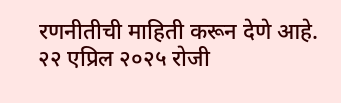रणनीतीची माहिती करून देणे आहे.
२२ एप्रिल २०२५ रोजी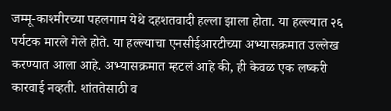जम्मू-काश्मीरच्या पहलगाम येथे दहशतवादी हल्ला झाला होता. या हल्ल्यात २६ पर्यटक मारले गेले होते. या हल्ल्याचा एनसीईआरटीच्या अभ्यासक्रमात उल्लेख करण्यात आला आहे. अभ्यासक्रमात म्हटलं आहे की, ही केवळ एक लष्करी कारवाई नव्हती. शांततेसाठी व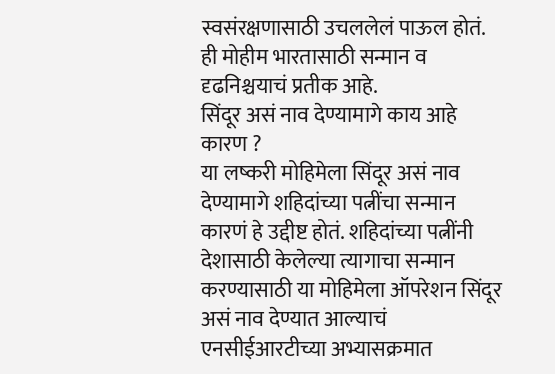स्वसंरक्षणासाठी उचललेलं पाऊल होतं. ही मोहीम भारतासाठी सन्मान व दृढनिश्चयाचं प्रतीक आहे.
सिंदूर असं नाव देण्यामागे काय आहे कारण ?
या लष्करी मोहिमेला सिंदूर असं नाव देण्यामागे शहिदांच्या पत्नींचा सन्मान कारणं हे उद्दीष्ट होतं. शहिदांच्या पत्नींनी देशासाठी केलेल्या त्यागाचा सन्मान करण्यासाठी या मोहिमेला ऑपरेशन सिंदूर असं नाव देण्यात आल्याचं एनसीईआरटीच्या अभ्यासक्रमात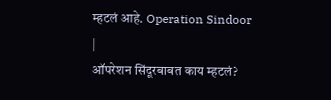म्हटलं आहे. Operation Sindoor |
ऑपरेशन सिंदूरबाबत काय म्हटलं?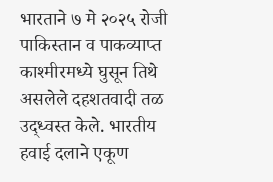भारताने ७ मे २०२५ रोजी पाकिस्तान व पाकव्याप्त काश्मीरमध्ये घुसून तिथे असलेले दहशतवादी तळ उद्ध्वस्त केले. भारतीय हवाई दलाने एकूण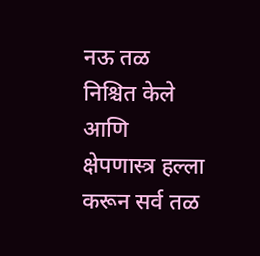नऊ तळ निश्चित केले आणि क्षेपणास्त्र हल्ला करून सर्व तळ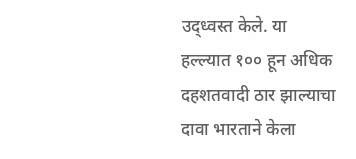उद्ध्वस्त केले. या हल्ल्यात १०० हून अधिक दहशतवादी ठार झाल्याचा दावा भारताने केला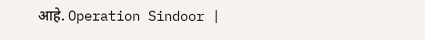आहे. Operation Sindoor |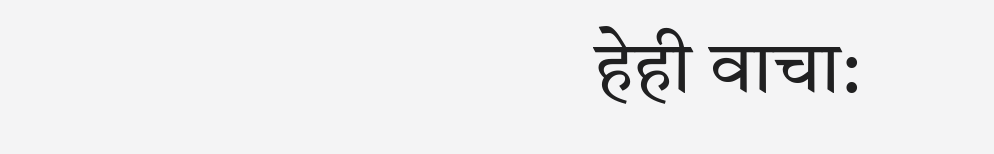हेही वाचा: